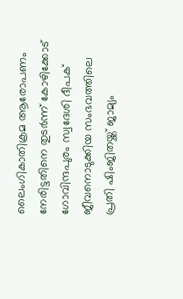ലൈംഗികാതിക്രമ ആരോപണം നേരിട്ടതിനെ തുടർന്ന് കോഴിക്കോട് ഗോവിന്ദപുരം സ്വദേശി ദീപക് ജീവനൊടുക്കിയ സംഭവത്തിലെ പ്രതി ഷിംജിതയ്ക്ക് ജാമ്യം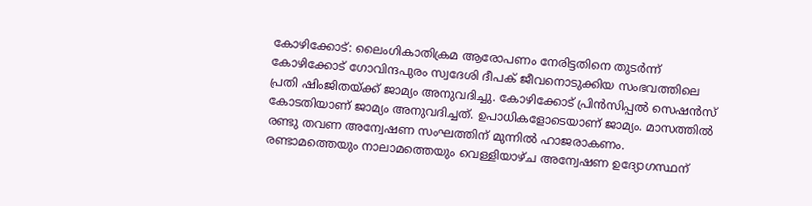കോഴിക്കോട്: ലൈംഗികാതിക്രമ ആരോപണം നേരിട്ടതിനെ തുടർന്ന് കോഴിക്കോട് ഗോവിന്ദപുരം സ്വദേശി ദീപക് ജീവനൊടുക്കിയ സംഭവത്തിലെ പ്രതി ഷിംജിതയ്ക്ക് ജാമ്യം അനുവദിച്ചു. കോഴിക്കോട് പ്രിൻസിപ്പൽ സെഷൻസ് കോടതിയാണ് ജാമ്യം അനുവദിച്ചത്. ഉപാധികളോടെയാണ് ജാമ്യം. മാസത്തിൽ രണ്ടു തവണ അന്വേഷണ സംഘത്തിന് മുന്നിൽ ഹാജരാകണം. രണ്ടാമത്തെയും നാലാമത്തെയും വെള്ളിയാഴ്ച അന്വേഷണ ഉദ്യോഗസ്ഥന്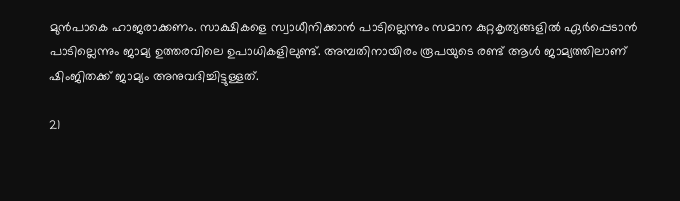മുൻപാകെ ഹാജരാക്കണം. സാക്ഷികളെ സ്വാധീനിക്കാൻ പാടില്ലെന്നും സമാന കുറ്റകൃത്യങ്ങളിൽ ഏർപ്പെടാൻ പാടില്ലെന്നും ജാമ്യ ഉത്തരവിലെ ഉപാധികളിലുണ്ട്. അമ്പതിനായിരം രൂപയുടെ രണ്ട് ആൾ ജാമ്യത്തിലാണ് ഷിംജിതക്ക് ജാമ്യം അനുവദിച്ചിട്ടുള്ളത്.

21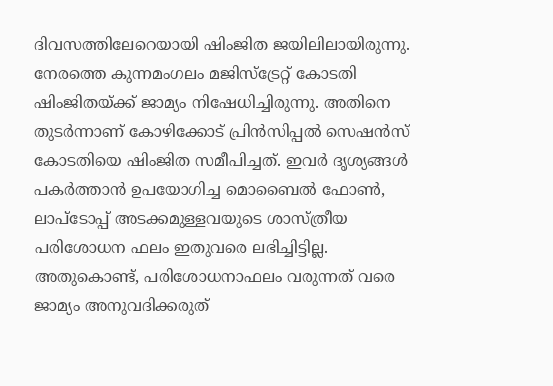ദിവസത്തിലേറെയായി ഷിംജിത ജയിലിലായിരുന്നു. നേരത്തെ കുന്നമംഗലം മജിസ്ട്രേറ്റ് കോടതി ഷിംജിതയ്ക്ക് ജാമ്യം നിഷേധിച്ചിരുന്നു. അതിനെ തുടര്‍ന്നാണ് കോഴിക്കോട് പ്രിൻസിപ്പൽ സെഷൻസ് കോടതിയെ ഷിംജിത സമീപിച്ചത്. ഇവര്‍ ദൃശ്യങ്ങള്‍ പകര്‍ത്താൻ ഉപയോഗിച്ച മൊബൈൽ ഫോണ്‍, ലാപ്ടോപ്പ് അടക്കമുള്ളവയുടെ ശാസ്ത്രീയ പരിശോധന ഫലം ഇതുവരെ ലഭിച്ചിട്ടില്ല. അതുകൊണ്ട്, പരിശോധനാഫലം വരുന്നത് വരെ ജാമ്യം അനുവദിക്കരുത്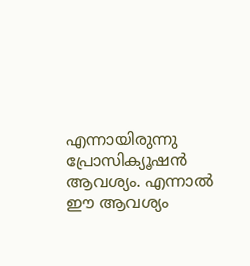എന്നായിരുന്നു പ്രോസിക്യൂഷൻ ആവശ്യം. എന്നാൽ ഈ ആവശ്യം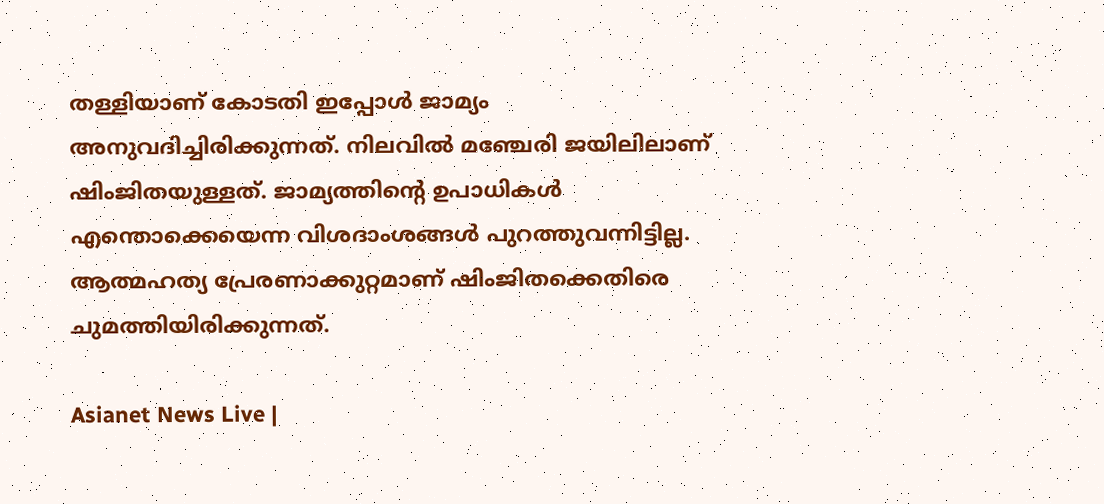തള്ളിയാണ് കോടതി ഇപ്പോള്‍ ജാമ്യം അനുവദിച്ചിരിക്കുന്നത്. നിലവിൽ മഞ്ചേരി ജയിലിലാണ് ഷിംജിതയുള്ളത്. ജാമ്യത്തിന്‍റെ ഉപാധികള്‍ എന്തൊക്കെയെന്ന വിശദാംശങ്ങള്‍ പുറത്തുവന്നിട്ടില്ല. ആത്മഹത്യ പ്രേരണാക്കുറ്റമാണ് ഷിംജിതക്കെതിരെ ചുമത്തിയിരിക്കുന്നത്.

Asianet News Live |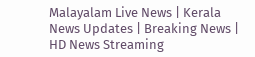Malayalam Live News | Kerala News Updates | Breaking News | HD News Streaming